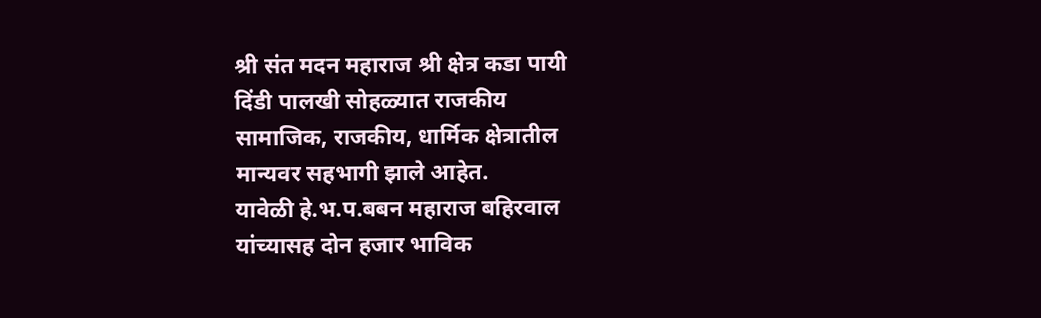श्री संत मदन महाराज श्री क्षेत्र कडा पायी
दिंडी पालखी सोहळ्यात राजकीय
सामाजिक, राजकीय, धार्मिक क्षेत्रातील
मान्यवर सहभागी झाले आहेत.
यावेळी हे.भ.प.बबन महाराज बहिरवाल
यांच्यासह दोन हजार भाविक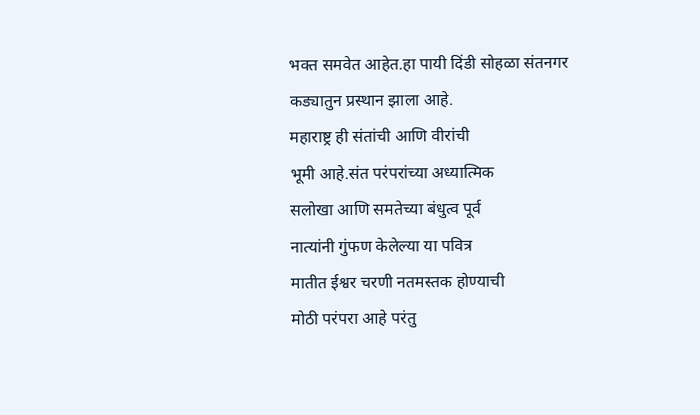भक्त समवेत आहेत.हा पायी दिंडी सोहळा संतनगर
कड्यातुन प्रस्थान झाला आहे.
महाराष्ट्र ही संतांची आणि वीरांची
भूमी आहे.संत परंपरांच्या अध्यात्मिक
सलोखा आणि समतेच्या बंधुत्व पूर्व
नात्यांनी गुंफण केलेल्या या पवित्र
मातीत ईश्वर चरणी नतमस्तक होण्याची
मोठी परंपरा आहे परंतु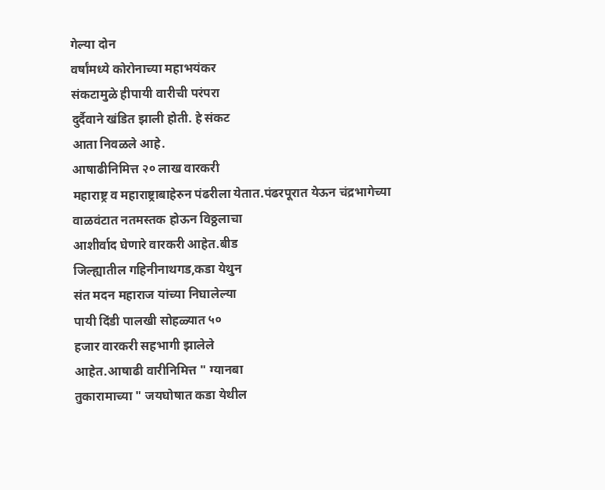गेल्या दोन
वर्षांमध्ये कोरोनाच्या महाभयंकर
संकटामुळे हीपायी वारीची परंपरा
दुर्दैवाने खंडित झाली होती. हे संकट
आता निवळले आहे.
आषाढीनिमित्त २० लाख वारकरी
महाराष्ट्र व महाराष्ट्राबाहेरुन पंढरीला येतात.पंढरपूरात येऊन चंद्रभागेच्या
वाळवंटात नतमस्तक होऊन विठ्ठलाचा
आशीर्वाद घेणारे वारकरी आहेत.बीड
जिल्ह्यातील गहिनीनाथगड,कडा येथुन
संत मदन महाराज यांच्या निघालेल्या
पायी दिंडी पालखी सोहळ्यात ५०
हजार वारकरी सहभागी झालेले
आहेत.आषाढी वारीनिमित्त " ग्यानबा
तुकारामाच्या " जयघोषात कडा येथील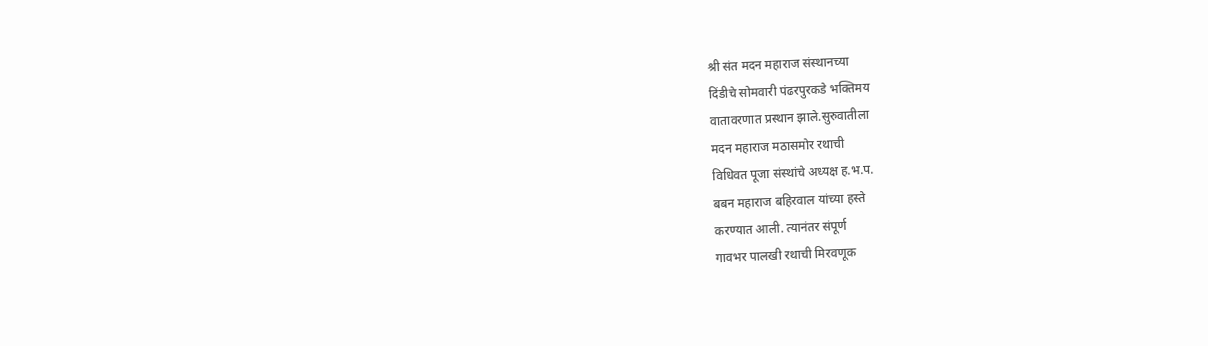श्री संत मदन महाराज संस्थानच्या
दिंडीचे सोमवारी पंढरपुरकडे भक्तिमय
वातावरणात प्रस्थान झाले.सुरुवातीला
मदन महाराज मठासमोर रथाची
विधिवत पूजा संस्थांचे अध्यक्ष ह.भ.प.
बबन महाराज बहिरवाल यांच्या हस्ते
करण्यात आली. त्यानंतर संपूर्ण
गावभर पालखी रथाची मिरवणूक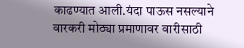काढण्यात आली.यंदा पाऊस नसल्याने
वारकरी मोठ्या प्रमाणावर वारीसाठी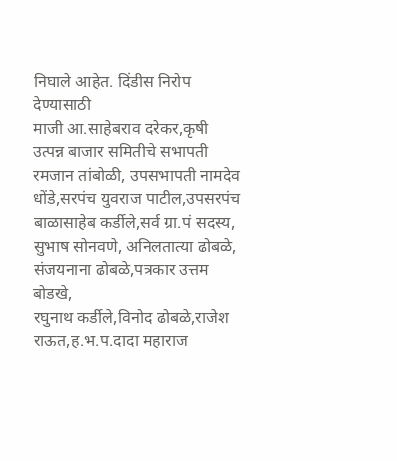निघाले आहेत. दिंडीस निरोप देण्यासाठी
माजी आ.साहेबराव दरेकर,कृषी
उत्पन्न बाजार समितीचे सभापती
रमजान तांबोळी, उपसभापती नामदेव
धोंडे,सरपंच युवराज पाटील,उपसरपंच
बाळासाहेब कर्डीले,सर्व ग्रा.पं सदस्य,
सुभाष सोनवणे, अनिलतात्या ढोबळे,
संजयनाना ढोबळे,पत्रकार उत्तम बोडखे,
रघुनाथ कर्डीले,विनोद ढोबळे,राजेश राऊत,ह.भ.प.दादा महाराज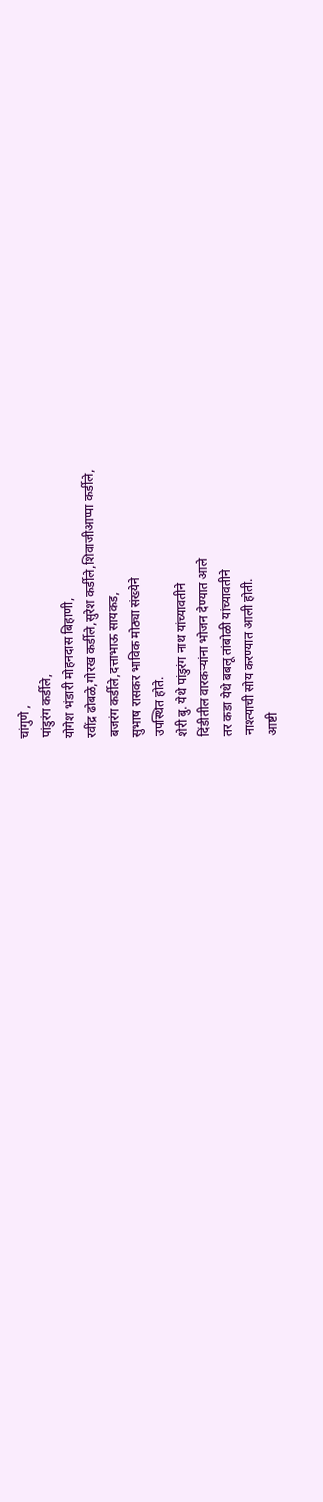चांगुणे ,
पांडुरंग कर्डीले,
योगेश भंडारी मोहनदास बिहाणी,
रवींद्र ढोबळे,गोरख कर्डीले,सुरेश कर्डीले,शिवाजीआप्पा कर्डीले,
बजरंग कर्डीले,दत्ताभाऊ सायकड,
सुभाष रासकर भाविक मोठ्या संख्येने
उपस्थित होते.
शेरी बु. येथे पांडुरंग नाथ यांच्यावतीने
दिंडीतील वारकऱ्यांना भोजन देण्यात आले
तर कडा येथे बबलू तांबोळी यांच्यावतीने
नाश्त्याची सोय करण्यात आली होती.
आष्टी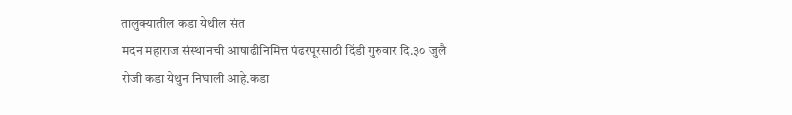तालुक्यातील कडा येथील संत
मदन महाराज संस्थानची आषाढीनिमित्त पंढरपूरसाठी दिंडी गुरुवार दि.३० जुलै
रोजी कडा येथुन निघाली आहे.कडा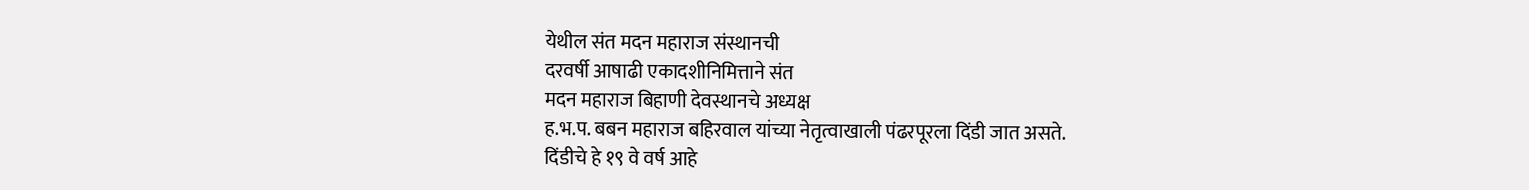येथील संत मदन महाराज संस्थानची
दरवर्षी आषाढी एकादशीनिमित्ताने संत
मदन महाराज बिहाणी देवस्थानचे अध्यक्ष
ह.भ.प. बबन महाराज बहिरवाल यांच्या नेतृत्वाखाली पंढरपूरला दिंडी जात असते.
दिंडीचे हे १९ वे वर्ष आहे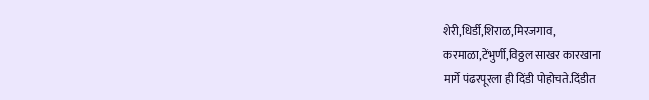शेरी,धिर्डी,शिराळ,मिरजगाव,
करमाळा,टेंभुर्णी,विठ्ठल साखर कारखाना
मार्गे पंढरपूरला ही दिंडी पोहोचते.दिंडीत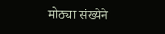मोठ्या संख्येने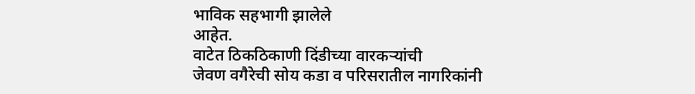भाविक सहभागी झालेले
आहेत.
वाटेत ठिकठिकाणी दिंडीच्या वारकऱ्यांची
जेवण वगैरेची सोय कडा व परिसरातील नागरिकांनी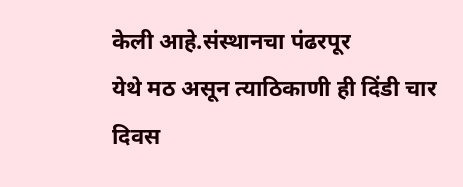केली आहे.संस्थानचा पंढरपूर
येथे मठ असून त्याठिकाणी ही दिंडी चार
दिवस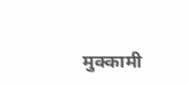मुक्कामी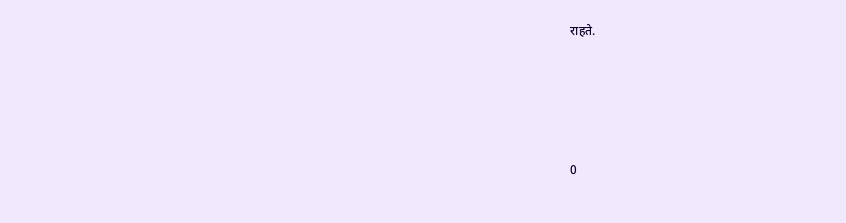राहते.





0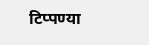टिप्पण्या